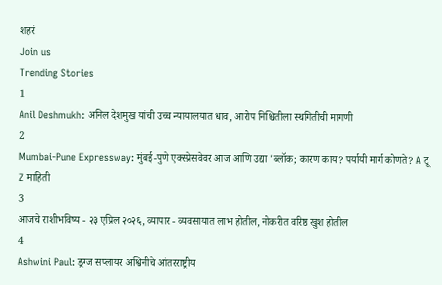शहरं
Join us
Trending Stories
1
Anil Deshmukh: अनिल देशमुख यांची उच्च न्यायालयात धाव, आरोप निश्चितीला स्थगितीची मागणी
2
Mumbai-Pune Expressway: मुंबई-पुणे एक्स्प्रेसवेवर आज आणि उद्या 'ब्लॉक; कारण काय? पर्यायी मार्ग कोणते? A टू Z माहिती
3
आजचे राशीभविष्य - २३ एप्रिल २०२६, व्यापार - व्यवसायात लाभ होतील, नोकरीत वरिष्ठ खुश होतील
4
Ashwini Paul: ड्रग्ज सप्लायर अश्विनीचे आंतरराष्ट्रीय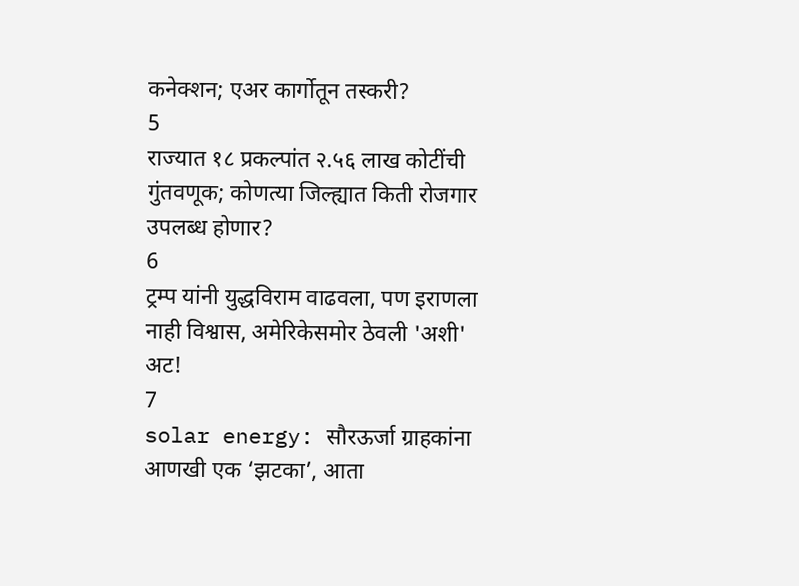कनेक्शन; एअर कार्गोतून तस्करी?
5
राज्यात १८ प्रकल्पांत २.५६ लाख कोटींची गुंतवणूक; कोणत्या जिल्ह्यात किती रोजगार उपलब्ध होणार?
6
ट्रम्प यांनी युद्धविराम वाढवला, पण इराणला नाही विश्वास, अमेरिकेसमोर ठेवली 'अशी' अट!
7
solar energy: सौरऊर्जा ग्राहकांना आणखी एक ‘झटका’, आता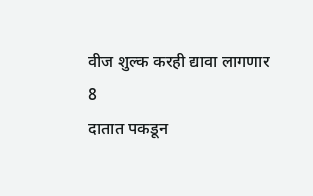वीज शुल्क करही द्यावा लागणार
8
दातात पकडून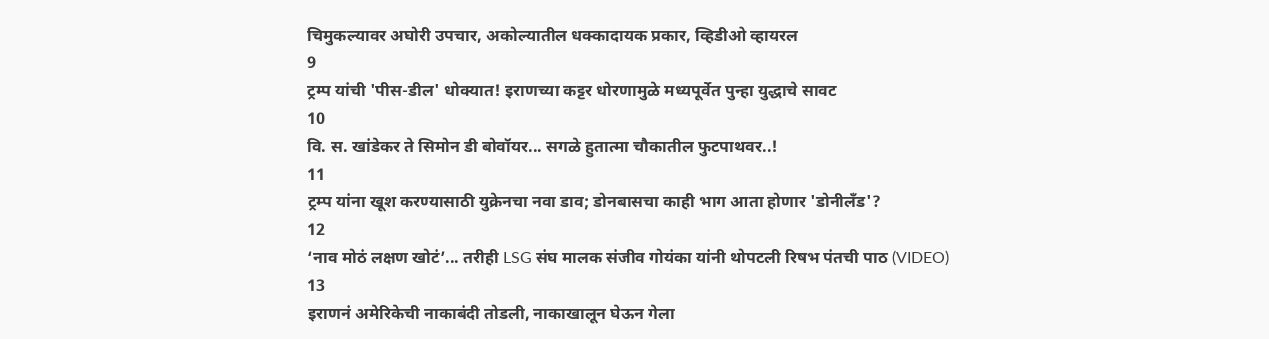चिमुकल्यावर अघोरी उपचार, अकोल्यातील धक्कादायक प्रकार, व्हिडीओ व्हायरल
9
ट्रम्प यांची 'पीस-डील' धोक्यात! इराणच्या कट्टर धोरणामुळे मध्यपूर्वेत पुन्हा युद्धाचे सावट
10
वि. स. खांडेकर ते सिमोन डी बोवॉयर... सगळे हुतात्मा चौकातील फुटपाथवर..!
11
ट्रम्प यांना खूश करण्यासाठी युक्रेनचा नवा डाव; डोनबासचा काही भाग आता होणार 'डोनीलँड'?
12
‘नाव मोठं लक्षण खोटं’... तरीही LSG संघ मालक संजीव गोयंका यांनी थोपटली रिषभ पंतची पाठ (VIDEO)
13
इराणनं अमेरिकेची नाकाबंदी तोडली, नाकाखालून घेऊन गेला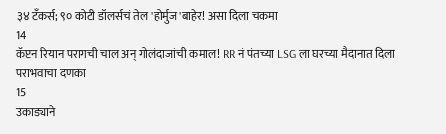३४ टँकर्स; ९० कोटी डॉलर्सचं तेल 'होर्मुज'बाहेर! असा दिला चकमा
14
कॅप्टन रियान परागची चाल अन् गोलंदाजांची कमाल! RR नं पंतच्या LSG ला घरच्या मैदानात दिला पराभवाचा दणका
15
उकाड्याने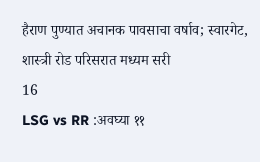हैराण पुण्यात अचानक पावसाचा वर्षाव; स्वारगेट, शास्त्री रोड परिसरात मध्यम सरी
16
LSG vs RR :अवघ्या ११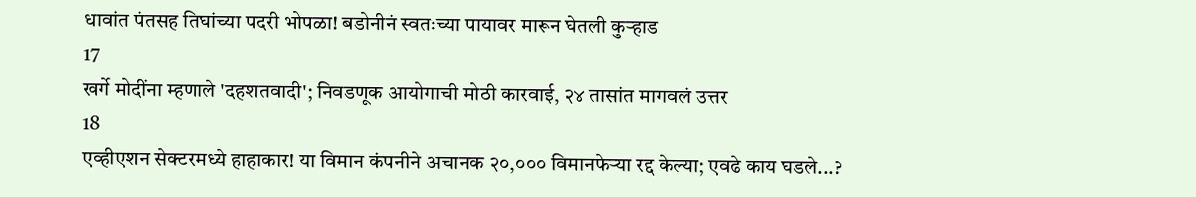धावांत पंतसह तिघांच्या पदरी भोपळा! बडोनीनं स्वतःच्या पायावर मारून घेतली कुऱ्हाड
17
खर्गे मोदींना म्हणाले 'दहशतवादी'; निवडणूक आयोगाची मोठी कारवाई, २४ तासांत मागवलं उत्तर
18
एव्हीएशन सेक्टरमध्ये हाहाकार! या विमान कंपनीने अचानक २०,००० विमानफेऱ्या रद्द केल्या; एवढे काय घडले...?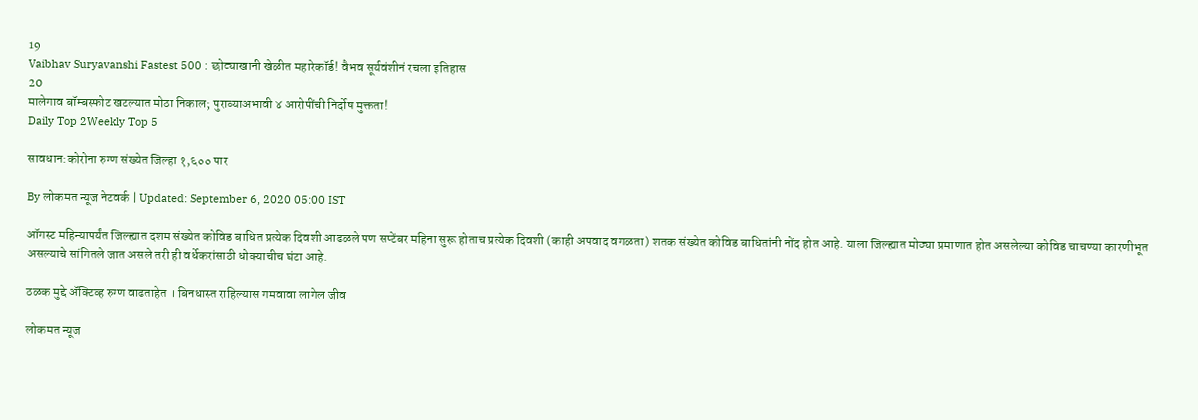19
Vaibhav Suryavanshi Fastest 500 : छोट्याखानी खेळीत महारेकॉर्ड! वैभव सूर्यवंशीनं रचला इतिहास
20
मालेगाव बॉम्बस्फोट खटल्यात मोठा निकाल; पुराव्याअभावी ४ आरोपींची निर्दोष मुक्तता!
Daily Top 2Weekly Top 5

सावधान:कोरोना रुग्ण संख्येत जिल्हा १,६०० पार

By लोकमत न्यूज नेटवर्क | Updated: September 6, 2020 05:00 IST

ऑगस्ट महिन्यापर्यंत जिल्ह्यात दशम संख्येत कोविड बाधित प्रत्येक दिवशी आढळले पण सप्टेंबर महिना सुरू होताच प्रत्येक दिवशी (काही अपवाद वगळता) शतक संख्येत कोविड बाधितांनी नोंद होत आहे. याला जिल्ह्यात मोठ्या प्रमाणात होत असलेल्या कोविड चाचण्या कारणीभूत असल्याचे सांगितले जात असले तरी ही वर्धेकरांसाठी धोक्याचीच घंटा आहे.

ठळक मुद्दे अ‍ॅक्टिव्ह रुग्ण वाढताहेत । बिनधास्त राहिल्यास गमवावा लागेल जीव

लोकमत न्यूज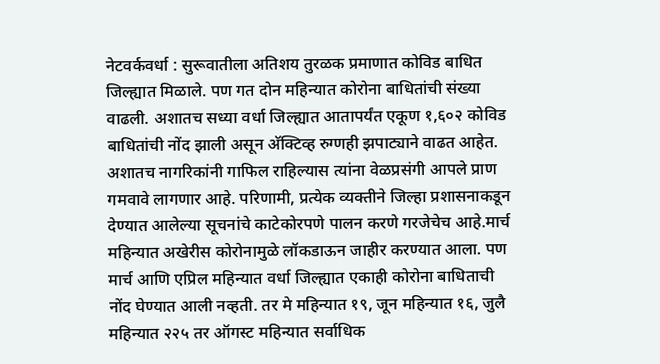नेटवर्कवर्धा : सुरूवातीला अतिशय तुरळक प्रमाणात कोविड बाधित जिल्ह्यात मिळाले. पण गत दोन महिन्यात कोरोना बाधितांची संख्या वाढली. अशातच सध्या वर्धा जिल्ह्यात आतापर्यंत एकूण १,६०२ कोविड बाधितांची नोंद झाली असून अ‍ॅक्टिव्ह रुग्णही झपाट्याने वाढत आहेत. अशातच नागरिकांनी गाफिल राहिल्यास त्यांना वेळप्रसंगी आपले प्राण गमवावे लागणार आहे. परिणामी, प्रत्येक व्यक्तीने जिल्हा प्रशासनाकडून देण्यात आलेल्या सूचनांचे काटेकोरपणे पालन करणे गरजेचेच आहे.मार्च महिन्यात अखेरीस कोरोनामुळे लॉकडाऊन जाहीर करण्यात आला. पण मार्च आणि एप्रिल महिन्यात वर्धा जिल्ह्यात एकाही कोरोना बाधिताची नोंद घेण्यात आली नव्हती. तर मे महिन्यात १९, जून महिन्यात १६, जुलै महिन्यात २२५ तर ऑगस्ट महिन्यात सर्वाधिक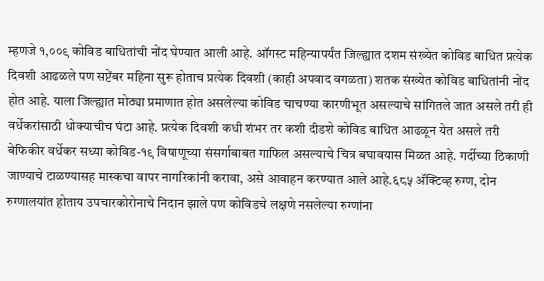म्हणजे १,००९ कोविड बाधितांची नोंद घेण्यात आली आहे. ऑगस्ट महिन्यापर्यंत जिल्ह्यात दशम संख्येत कोविड बाधित प्रत्येक दिवशी आढळले पण सप्टेंबर महिना सुरू होताच प्रत्येक दिवशी (काही अपवाद वगळता) शतक संख्येत कोविड बाधितांनी नोंद होत आहे. याला जिल्ह्यात मोठ्या प्रमाणात होत असलेल्या कोविड चाचण्या कारणीभूत असल्याचे सांगितले जात असले तरी ही वर्धेकरांसाठी धोक्याचीच घंटा आहे. प्रत्येक दिवशी कधी शंभर तर कशी दीडशे कोविड बाधित आढळून येत असले तरी बेफिकीर वर्धेकर सध्या कोविड-१९ विषाणूच्या संसर्गाबाबत गाफिल असल्याचे चित्र बघावयास मिळत आहे. गर्दीच्या ठिकाणी जाण्याचे टाळण्यासह मास्कचा वापर नागरिकांनी करावा, असे आवाहन करण्यात आले आहे.६८५ अ‍ॅक्टिव्ह रुग्ण, दोन रुग्णालयांत होताय उपचारकोरोनाचे निदान झाले पण कोविडचे लक्षणे नसलेल्या रुग्णांना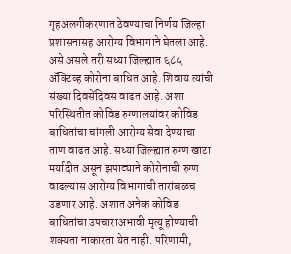गृहअलगीकरणात ठेवण्याचा निर्णय जिल्हा प्रशासनासह आरोग्य विभागाने घेतला आहे. असे असले तरी सध्या जिल्ह्यात ६८५ अ‍ॅक्टिव्ह कोरोना बाधित आहे. शिवाय त्यांची संख्या दिवसेंदिवस वाढत आहे. अशा परिस्थितीत कोविड रुग्णालयांवर कोविड बाधितांचा चांगली आरोग्य सेवा देण्याचा ताण वाढत आहे. सध्या जिल्ह्यात रुग्ण खाटा मर्यादीत असून झपाट्याने कोरोनाची रुग्ण वाढल्यास आरोग्य विभागाची तारांबळच उडणार आहे. अशात अनेक कोविड बाधितांचा उपचाराअभावी मृत्यू होण्याची शक्यता नाकारता येत नाही. परिणामी,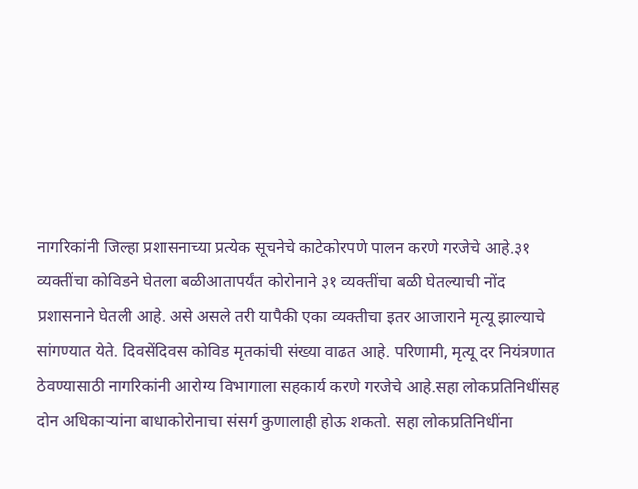नागरिकांनी जिल्हा प्रशासनाच्या प्रत्येक सूचनेचे काटेकोरपणे पालन करणे गरजेचे आहे.३१ व्यक्तींचा कोविडने घेतला बळीआतापर्यंत कोरोनाने ३१ व्यक्तींचा बळी घेतल्याची नोंद प्रशासनाने घेतली आहे. असे असले तरी यापैकी एका व्यक्तीचा इतर आजाराने मृत्यू झाल्याचे सांगण्यात येते. दिवसेंदिवस कोविड मृतकांची संख्या वाढत आहे. परिणामी, मृत्यू दर नियंत्रणात ठेवण्यासाठी नागरिकांनी आरोग्य विभागाला सहकार्य करणे गरजेचे आहे.सहा लोकप्रतिनिधींसह दोन अधिकाऱ्यांना बाधाकोरोनाचा संसर्ग कुणालाही होऊ शकतो. सहा लोकप्रतिनिधींना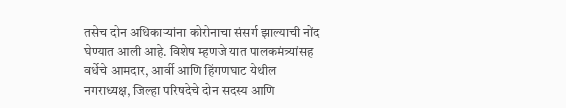तसेच दोन अधिकाऱ्यांना कोरोनाचा संसर्ग झाल्याची नोंद घेण्यात आली आहे. विशेष म्हणजे यात पालकमंत्र्यांसह वर्धेचे आमदार, आर्वी आणि हिंगणघाट येथील नगराध्यक्ष, जिल्हा परिषदेचे दोन सदस्य आणि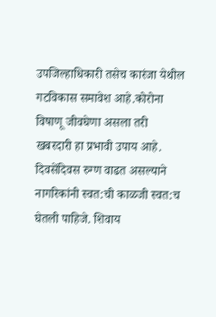उपजिल्हाधिकारी तसेच कारंजा येथील गटविकास समावेश आहे.कोरोना विषाणू जीवघेणा असला तरी खबरदारी हा प्रभावी उपाय आहे. दिवसेंदिवस रुग्ण वाढत असल्याने नागरिकांनी स्वत:ची काळजी स्वत:च घेतली पाहिजे. शिवाय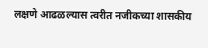लक्षणे आढळल्यास त्वरीत नजीकच्या शासकीय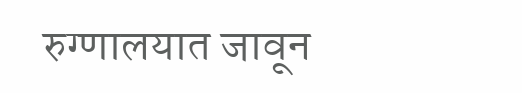रुग्णालयात जावून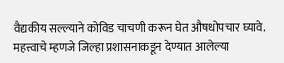वैद्यकीय सल्ल्याने कोविड चाचणी करून घेत औषधोपचार घ्यावे. महत्त्वाचे म्हणजे जिल्हा प्रशासनाकडून देण्यात आलेल्या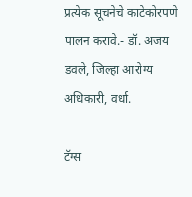प्रत्येक सूचनेचे काटेकोरपणे पालन करावे.- डॉ. अजय डवले, जिल्हा आरोग्य अधिकारी, वर्धा.

टॅग्स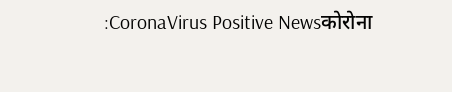:CoronaVirus Positive Newsकोरोना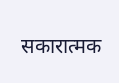सकारात्मक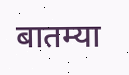बातम्या